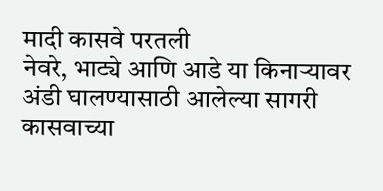मादी कासवे परतली
नेवरे, भाट्ये आणि आडे या किनाऱ्यावर अंडी घालण्यासाठी आलेल्या सागरी कासवाच्या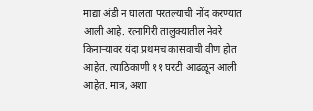माद्या अंडी न घालता परतल्याची नोंद करण्यात आली आहे. रत्नागिरी तालुक्यातील नेवरे किनाऱ्यावर यंदा प्रथमच कासवाची वीण होत आहेत. त्याठिकाणी ११ घरटी आढळून आली आहेत. मात्र, अशा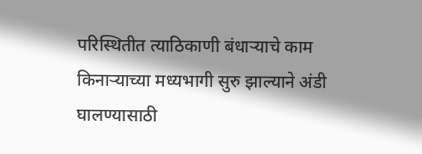परिस्थितीत त्याठिकाणी बंधाऱ्याचे काम किनाऱ्याच्या मध्यभागी सुरु झाल्याने अंडी घालण्यासाठी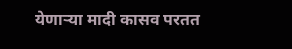येणाऱ्या मादी कासव परतत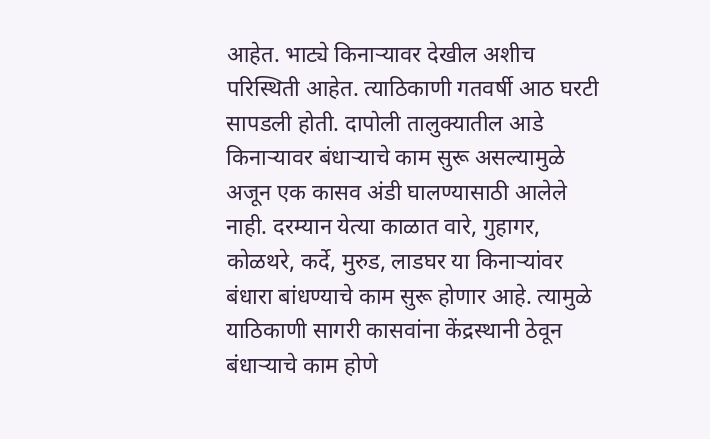आहेत. भाट्ये किनाऱ्यावर देखील अशीच परिस्थिती आहेत. त्याठिकाणी गतवर्षी आठ घरटी सापडली होती. दापोली तालुक्यातील आडे किनाऱ्यावर बंधाऱ्याचे काम सुरू असल्यामुळे अजून एक कासव अंडी घालण्यासाठी आलेले नाही. दरम्यान येत्या काळात वारे, गुहागर, कोळथरे, कर्दे, मुरुड, लाडघर या किनाऱ्यांवर बंधारा बांधण्याचे काम सुरू होणार आहे. त्यामुळे याठिकाणी सागरी कासवांना केंद्रस्थानी ठेवून बंधाऱ्याचे काम होणे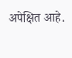अपेक्षित आहे.